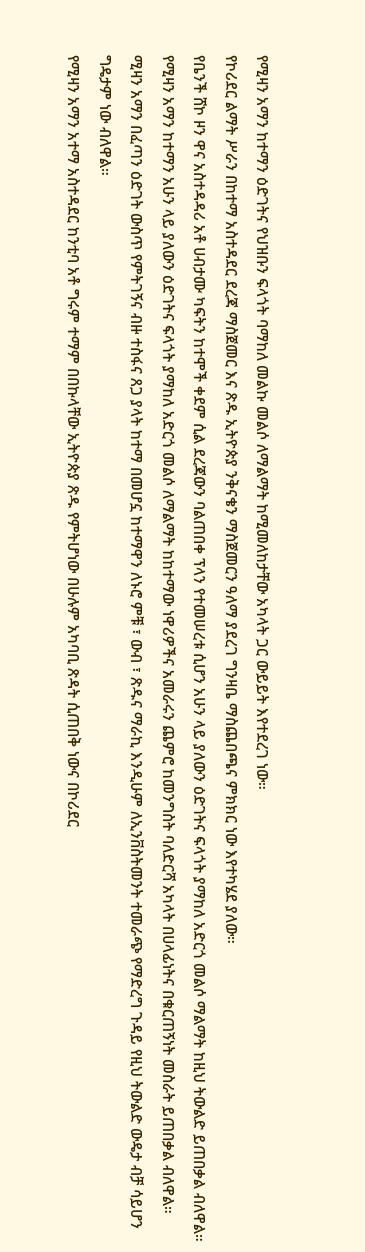የሚዛን አማን ከተማን ዕድገትና የህዝቡን ፍላጎት ባማከለ መልኩ መልሶ ለማልማት ከሚመለከታቸው አካላት ጋር ውይይት እየተደረገ ነው።
የኮሪደር ልማት ሥራን በከተማ አስተዳደር ደረጃ ማስጀመር እና ጽዱ ኢትዮጵያ ንቅናቄን ማስጀመርን ዓለማ ያደረገ ግንዛቤ ማስጨበጫና ምክክር ነው እየተካሄደ ያለው።
የቤንች ሸኮ ዞን ዋና አስተዳዳሪ አቶ ሀብታሙ ካፍትን ከተሞች ቀደም ሲል ደረጃውን ባልጠበቀ ፕላን የተመሠረቱ ሲሆን አሁን ላይ ያለውን ዕድገትና ፍላጎት ያማከለ አድርጎ መልሶ ማልማት ከዚህ ትውልድ ይጠበቃል ብለዋል።
የሚዛን አማን ከተማን አሁን ላይ ያለውን ዕድገትና ፍላጎት ያማከለ አድርጎ መልሶ ለማልማት ከከተማው ነዋሪዎችና አመራሩን ጨምሮ ከመንግስት ባለድርሻ አካላት በሀላፊነትና በቁርጠኝነት መስራት ይጠበቃል ብለዋል።
ሚዛን አማን በፈጣን ዕድገት ውስጥ የምትገኝና ብዙ ተስፋና ጸጋ ያላት ከተማ በመሆኗ ከተማዋን ለኑሮ ምቹ ፣ ውብ ፣ ጽዱና ማራኪ እንዲሁም ለኢንቨስትመንት ተመራጭ የማድረግ ጉዳይ የዚህ ትውልድ ውዴታ ብቻ ሳይሆን ግዴታም ነው ብለዋል።
የሚዛን አማን አተማ አስተዳደር ከንቲባ አቶ ግሩም ተማም በበኩላቸው ኢትዮጵያ ጽዱ የምትሆነው በሁሉም አካባቢ ጽዳት ሲጠበቅ ነውና በኮሪደር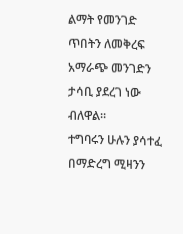ልማት የመንገድ ጥበትን ለመቅረፍ አማራጭ መንገድን ታሳቢ ያደረገ ነው ብለዋል።
ተግባሩን ሁሉን ያሳተፈ በማድረግ ሚዛንን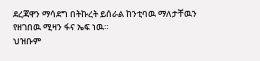ደረጃዋን ማሳደግ በትኩረት ይሰራል ከንቲባዉ ማለታቸዉን የዘገበዉ ሚዛን ፋና ኤፍ ነዉ።
ህዝቡም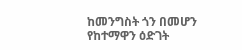ከመንግስት ጎን በመሆን የከተማዋን ዕድገት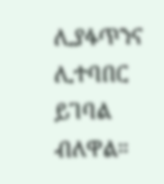ሊያፋጥንና ሊተባበር ይገባል ብለዋል።